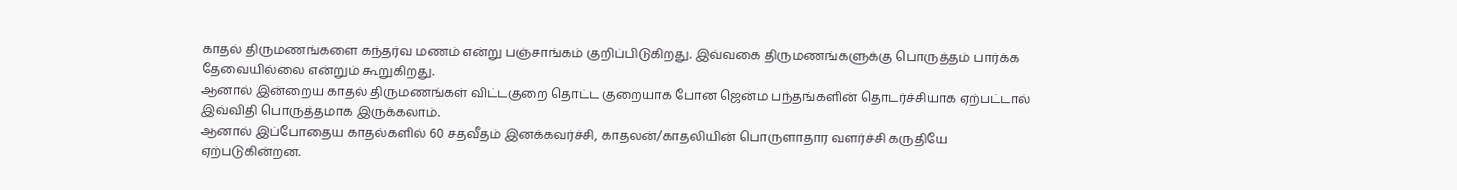காதல் திருமணங்களை கந்தர்வ மணம் என்று பஞ்சாங்கம் குறிப்பிடுகிறது. இவ்வகை திருமணங்களுக்கு பொருத்தம் பார்க்க தேவையில்லை என்றும் கூறுகிறது.
ஆனால் இன்றைய காதல் திருமணங்கள் விட்டகுறை தொட்ட குறையாக போன ஜென்ம பந்தங்களின் தொடர்ச்சியாக ஏற்பட்டால் இவ்விதி பொருத்தமாக இருக்கலாம்.
ஆனால் இப்போதைய காதல்களில் 60 சதவீதம் இனக்கவர்ச்சி, காதலன்/காதலியின் பொருளாதார வளர்ச்சி கருதியே ஏற்படுகின்றன.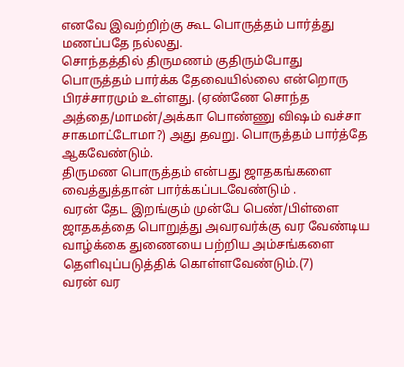எனவே இவற்றிற்கு கூட பொருத்தம் பார்த்து மணப்பதே நல்லது.
சொந்தத்தில் திருமணம் குதிரும்போது பொருத்தம் பார்க்க தேவையில்லை என்றொரு பிரச்சாரமும் உள்ளது. (ஏண்ணே சொந்த அத்தை/மாமன்/அக்கா பொண்ணு விஷம் வச்சா சாகமாட்டோமா?) அது தவறு. பொருத்தம் பார்த்தே ஆகவேண்டும்.
திருமண பொருத்தம் என்பது ஜாதகங்களை வைத்துத்தான் பார்க்கப்படவேண்டும் .
வரன் தேட இறங்கும் முன்பே பெண்/பிள்ளை ஜாதகத்தை பொறுத்து அவரவர்க்கு வர வேண்டிய வாழ்க்கை துணையை பற்றிய அம்சங்களை தெளிவுப்படுத்திக் கொள்ளவேண்டும்.(7)
வரன் வர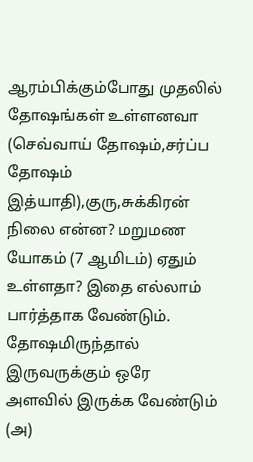ஆரம்பிக்கும்போது முதலில் தோஷங்கள் உள்ளனவா (செவ்வாய் தோஷம்,சர்ப்ப தோஷம் இத்யாதி),குரு,சுக்கிரன் நிலை என்ன? மறுமண யோகம் (7 ஆமிடம்) ஏதும் உள்ளதா? இதை எல்லாம் பார்த்தாக வேண்டும். தோஷமிருந்தால் இருவருக்கும் ஒரே அளவில் இருக்க வேண்டும் (அ)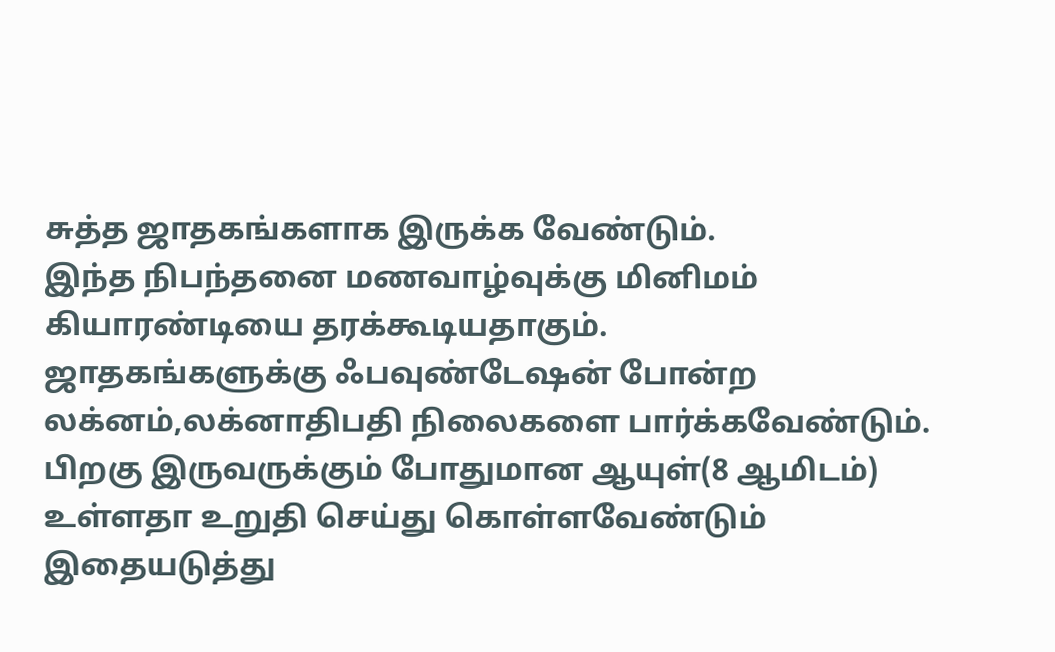சுத்த ஜாதகங்களாக இருக்க வேண்டும்.
இந்த நிபந்தனை மணவாழ்வுக்கு மினிமம் கியாரண்டியை தரக்கூடியதாகும்.
ஜாதகங்களுக்கு ஃபவுண்டேஷன் போன்ற லக்னம்,லக்னாதிபதி நிலைகளை பார்க்கவேண்டும்.
பிறகு இருவருக்கும் போதுமான ஆயுள்(8 ஆமிடம்) உள்ளதா உறுதி செய்து கொள்ளவேண்டும்
இதையடுத்து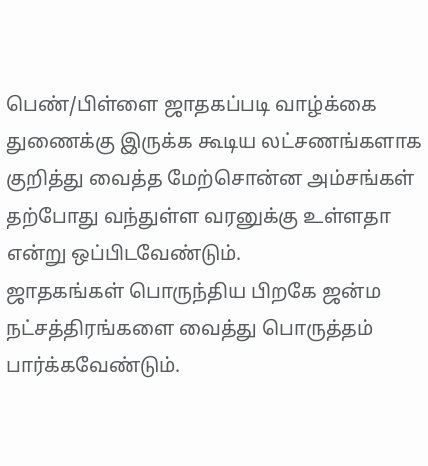பெண்/பிள்ளை ஜாதகப்படி வாழ்க்கை துணைக்கு இருக்க கூடிய லட்சணங்களாக குறித்து வைத்த மேற்சொன்ன அம்சங்கள் தற்போது வந்துள்ள வரனுக்கு உள்ளதா என்று ஒப்பிடவேண்டும்.
ஜாதகங்கள் பொருந்திய பிறகே ஜன்ம நட்சத்திரங்களை வைத்து பொருத்தம் பார்க்கவேண்டும்.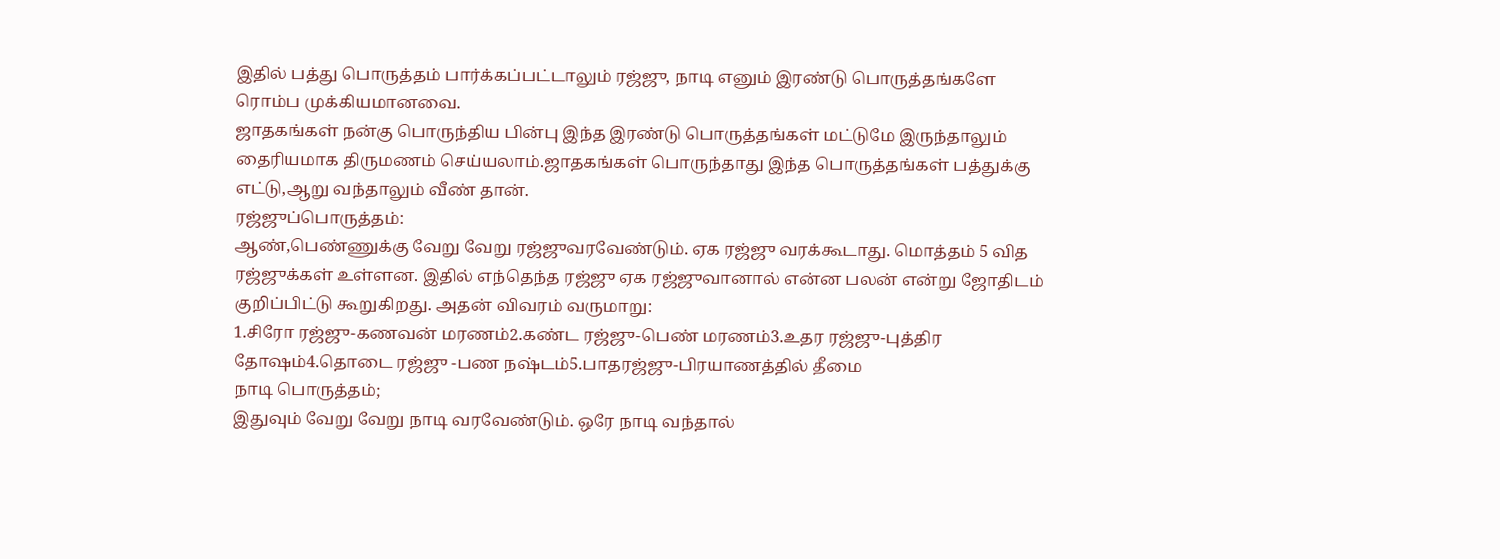இதில் பத்து பொருத்தம் பார்க்கப்பட்டாலும் ரஜ்ஜு, நாடி எனும் இரண்டு பொருத்தங்களே ரொம்ப முக்கியமானவை.
ஜாதகங்கள் நன்கு பொருந்திய பின்பு இந்த இரண்டு பொருத்தங்கள் மட்டுமே இருந்தாலும் தைரியமாக திருமணம் செய்யலாம்.ஜாதகங்கள் பொருந்தாது இந்த பொருத்தங்கள் பத்துக்கு எட்டு,ஆறு வந்தாலும் வீண் தான்.
ரஜ்ஜுப்பொருத்தம்:
ஆண்,பெண்ணுக்கு வேறு வேறு ரஜ்ஜுவரவேண்டும். ஏக ரஜ்ஜு வரக்கூடாது. மொத்தம் 5 வித ரஜ்ஜுக்கள் உள்ளன. இதில் எந்தெந்த ரஜ்ஜு ஏக ரஜ்ஜுவானால் என்ன பலன் என்று ஜோதிடம் குறிப்பிட்டு கூறுகிறது. அதன் விவரம் வருமாறு:
1.சிரோ ரஜ்ஜு-கணவன் மரணம்2.கண்ட ரஜ்ஜு-பெண் மரணம்3.உதர ரஜ்ஜு-புத்திர தோஷம்4.தொடை ரஜ்ஜு -பண நஷ்டம்5.பாதரஜ்ஜு-பிரயாணத்தில் தீமை
நாடி பொருத்தம்;
இதுவும் வேறு வேறு நாடி வரவேண்டும். ஒரே நாடி வந்தால்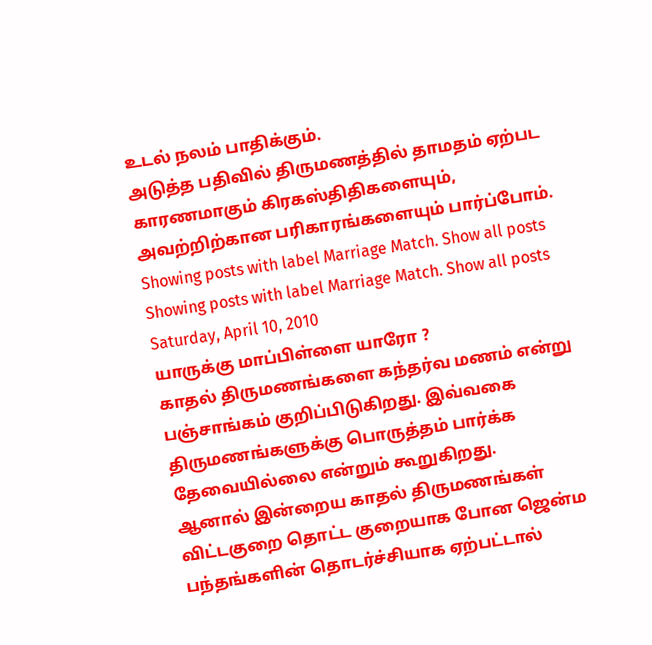உடல் நலம் பாதிக்கும்.
அடுத்த பதிவில் திருமணத்தில் தாமதம் ஏற்பட காரணமாகும் கிரகஸ்திதிகளையும், அவற்றிற்கான பரிகாரங்களையும் பார்ப்போம்.
Showing posts with label Marriage Match. Show all posts
Showing posts with label Marriage Match. Show all posts
Saturday, April 10, 2010
யாருக்கு மாப்பிள்ளை யாரோ ?
காதல் திருமணங்களை கந்தர்வ மணம் என்று பஞ்சாங்கம் குறிப்பிடுகிறது. இவ்வகை திருமணங்களுக்கு பொருத்தம் பார்க்க தேவையில்லை என்றும் கூறுகிறது.
ஆனால் இன்றைய காதல் திருமணங்கள் விட்டகுறை தொட்ட குறையாக போன ஜென்ம பந்தங்களின் தொடர்ச்சியாக ஏற்பட்டால்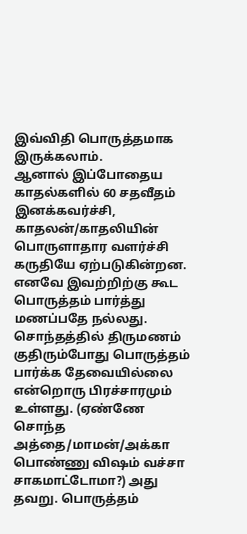இவ்விதி பொருத்தமாக இருக்கலாம்.
ஆனால் இப்போதைய காதல்களில் 60 சதவீதம் இனக்கவர்ச்சி, காதலன்/காதலியின் பொருளாதார வளர்ச்சி கருதியே ஏற்படுகின்றன. எனவே இவற்றிற்கு கூட பொருத்தம் பார்த்து மணப்பதே நல்லது.
சொந்தத்தில் திருமணம் குதிரும்போது பொருத்தம் பார்க்க தேவையில்லை என்றொரு பிரச்சாரமும் உள்ளது. (ஏண்ணே சொந்த அத்தை/மாமன்/அக்கா பொண்ணு விஷம் வச்சா சாகமாட்டோமா?) அது தவறு. பொருத்தம்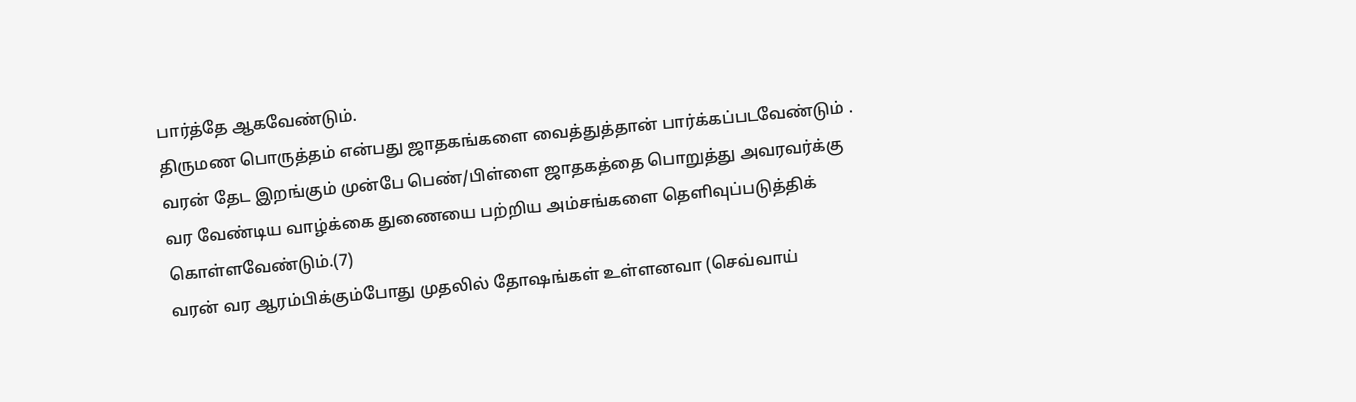பார்த்தே ஆகவேண்டும்.
திருமண பொருத்தம் என்பது ஜாதகங்களை வைத்துத்தான் பார்க்கப்படவேண்டும் .
வரன் தேட இறங்கும் முன்பே பெண்/பிள்ளை ஜாதகத்தை பொறுத்து அவரவர்க்கு வர வேண்டிய வாழ்க்கை துணையை பற்றிய அம்சங்களை தெளிவுப்படுத்திக் கொள்ளவேண்டும்.(7)
வரன் வர ஆரம்பிக்கும்போது முதலில் தோஷங்கள் உள்ளனவா (செவ்வாய்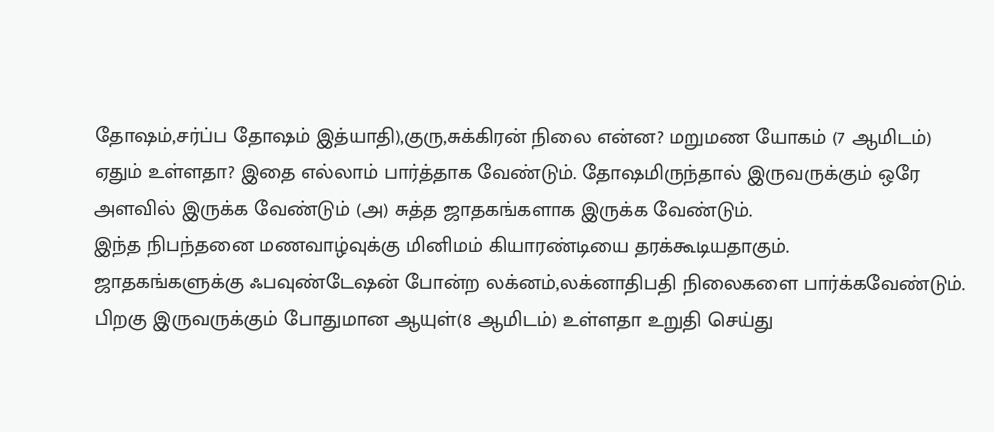தோஷம்,சர்ப்ப தோஷம் இத்யாதி),குரு,சுக்கிரன் நிலை என்ன? மறுமண யோகம் (7 ஆமிடம்) ஏதும் உள்ளதா? இதை எல்லாம் பார்த்தாக வேண்டும். தோஷமிருந்தால் இருவருக்கும் ஒரே அளவில் இருக்க வேண்டும் (அ) சுத்த ஜாதகங்களாக இருக்க வேண்டும்.
இந்த நிபந்தனை மணவாழ்வுக்கு மினிமம் கியாரண்டியை தரக்கூடியதாகும்.
ஜாதகங்களுக்கு ஃபவுண்டேஷன் போன்ற லக்னம்,லக்னாதிபதி நிலைகளை பார்க்கவேண்டும்.
பிறகு இருவருக்கும் போதுமான ஆயுள்(8 ஆமிடம்) உள்ளதா உறுதி செய்து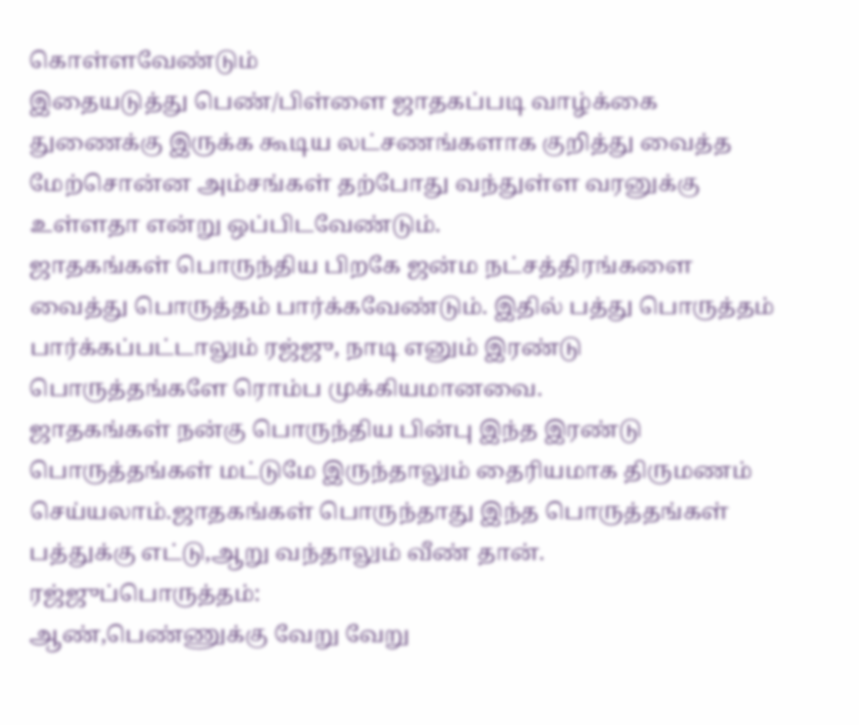கொள்ளவேண்டும்
இதையடுத்து பெண்/பிள்ளை ஜாதகப்படி வாழ்க்கை துணைக்கு இருக்க கூடிய லட்சணங்களாக குறித்து வைத்த மேற்சொன்ன அம்சங்கள் தற்போது வந்துள்ள வரனுக்கு உள்ளதா என்று ஒப்பிடவேண்டும்.
ஜாதகங்கள் பொருந்திய பிறகே ஜன்ம நட்சத்திரங்களை வைத்து பொருத்தம் பார்க்கவேண்டும். இதில் பத்து பொருத்தம் பார்க்கப்பட்டாலும் ரஜ்ஜு, நாடி எனும் இரண்டு பொருத்தங்களே ரொம்ப முக்கியமானவை.
ஜாதகங்கள் நன்கு பொருந்திய பின்பு இந்த இரண்டு பொருத்தங்கள் மட்டுமே இருந்தாலும் தைரியமாக திருமணம் செய்யலாம்.ஜாதகங்கள் பொருந்தாது இந்த பொருத்தங்கள் பத்துக்கு எட்டு,ஆறு வந்தாலும் வீண் தான்.
ரஜ்ஜுப்பொருத்தம்:
ஆண்,பெண்ணுக்கு வேறு வேறு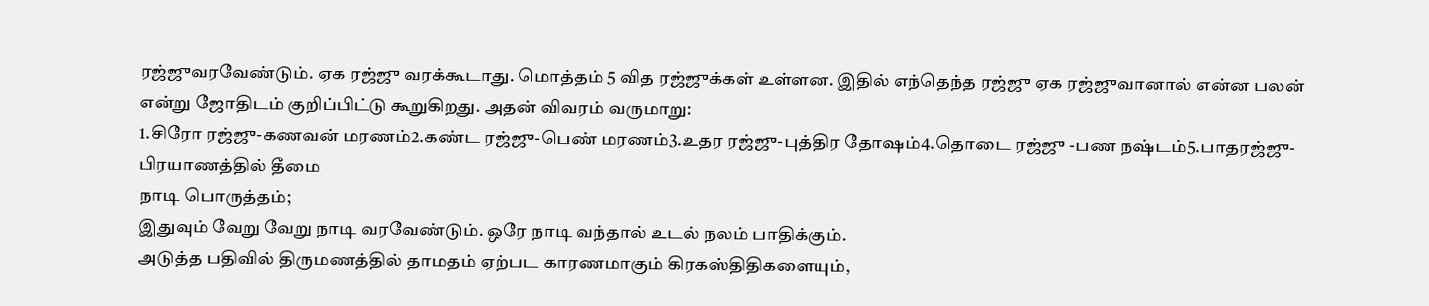ரஜ்ஜுவரவேண்டும். ஏக ரஜ்ஜு வரக்கூடாது. மொத்தம் 5 வித ரஜ்ஜுக்கள் உள்ளன. இதில் எந்தெந்த ரஜ்ஜு ஏக ரஜ்ஜுவானால் என்ன பலன் என்று ஜோதிடம் குறிப்பிட்டு கூறுகிறது. அதன் விவரம் வருமாறு:
1.சிரோ ரஜ்ஜு-கணவன் மரணம்2.கண்ட ரஜ்ஜு-பெண் மரணம்3.உதர ரஜ்ஜு-புத்திர தோஷம்4.தொடை ரஜ்ஜு -பண நஷ்டம்5.பாதரஜ்ஜு-பிரயாணத்தில் தீமை
நாடி பொருத்தம்;
இதுவும் வேறு வேறு நாடி வரவேண்டும். ஒரே நாடி வந்தால் உடல் நலம் பாதிக்கும்.
அடுத்த பதிவில் திருமணத்தில் தாமதம் ஏற்பட காரணமாகும் கிரகஸ்திதிகளையும்,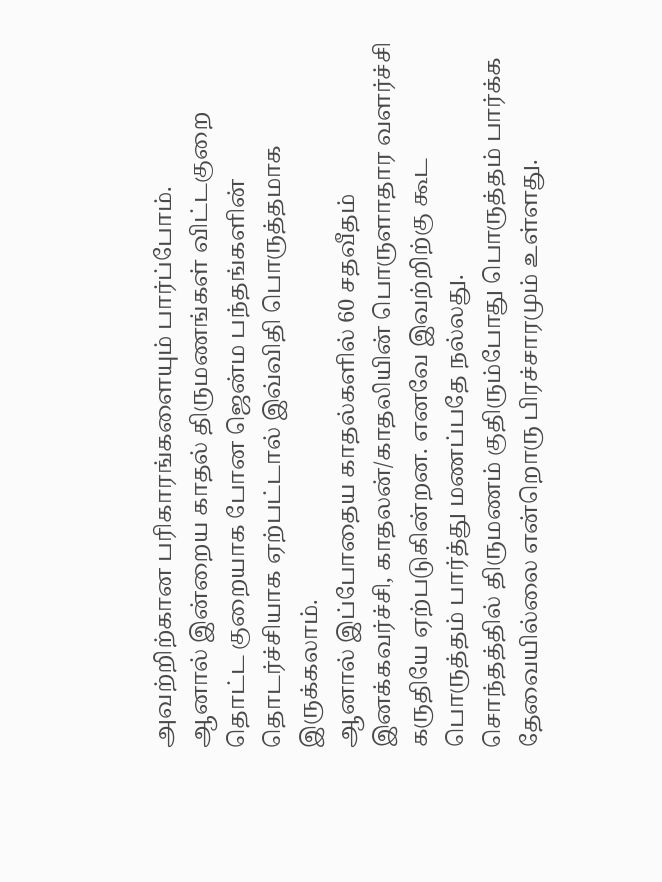அவற்றிற்கான பரிகாரங்களையும் பார்ப்போம்.
ஆனால் இன்றைய காதல் திருமணங்கள் விட்டகுறை தொட்ட குறையாக போன ஜென்ம பந்தங்களின் தொடர்ச்சியாக ஏற்பட்டால் இவ்விதி பொருத்தமாக இருக்கலாம்.
ஆனால் இப்போதைய காதல்களில் 60 சதவீதம் இனக்கவர்ச்சி, காதலன்/காதலியின் பொருளாதார வளர்ச்சி கருதியே ஏற்படுகின்றன. எனவே இவற்றிற்கு கூட பொருத்தம் பார்த்து மணப்பதே நல்லது.
சொந்தத்தில் திருமணம் குதிரும்போது பொருத்தம் பார்க்க தேவையில்லை என்றொரு பிரச்சாரமும் உள்ளது.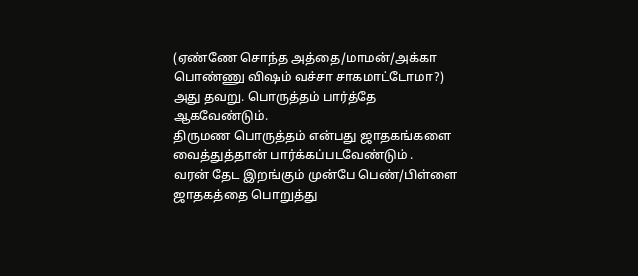(ஏண்ணே சொந்த அத்தை/மாமன்/அக்கா பொண்ணு விஷம் வச்சா சாகமாட்டோமா?) அது தவறு. பொருத்தம் பார்த்தே ஆகவேண்டும்.
திருமண பொருத்தம் என்பது ஜாதகங்களை வைத்துத்தான் பார்க்கப்படவேண்டும் .
வரன் தேட இறங்கும் முன்பே பெண்/பிள்ளை ஜாதகத்தை பொறுத்து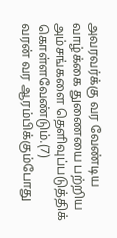அவரவர்க்கு வர வேண்டிய வாழ்க்கை துணையை பற்றிய அம்சங்களை தெளிவுப்படுத்திக் கொள்ளவேண்டும்.(7)
வரன் வர ஆரம்பிக்கும்போது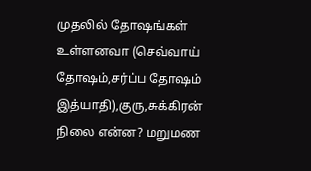முதலில் தோஷங்கள் உள்ளனவா (செவ்வாய் தோஷம்,சர்ப்ப தோஷம் இத்யாதி),குரு,சுக்கிரன் நிலை என்ன? மறுமண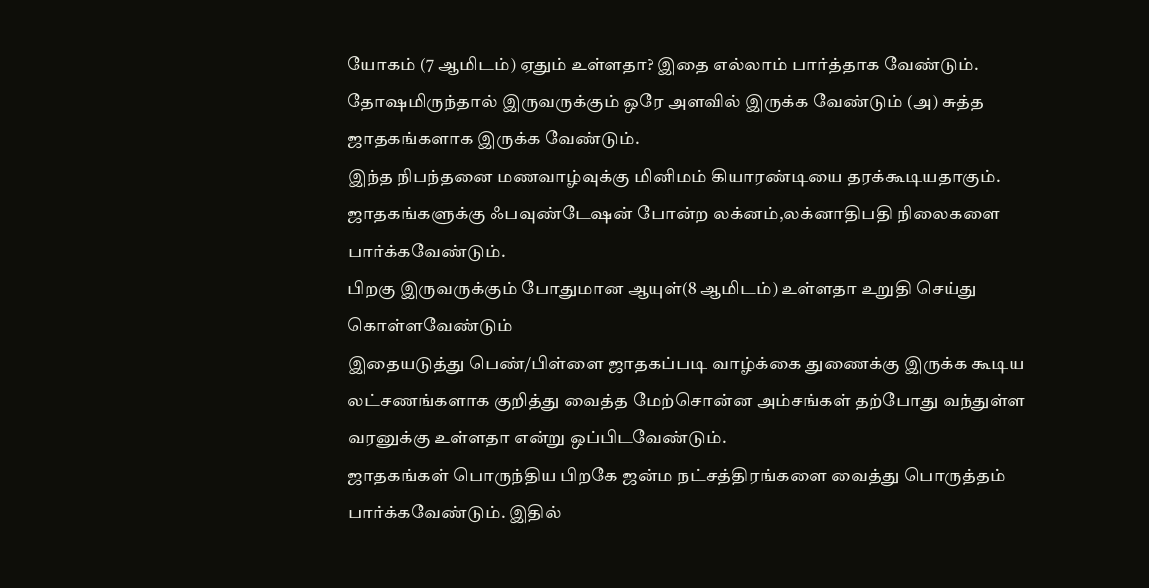யோகம் (7 ஆமிடம்) ஏதும் உள்ளதா? இதை எல்லாம் பார்த்தாக வேண்டும். தோஷமிருந்தால் இருவருக்கும் ஒரே அளவில் இருக்க வேண்டும் (அ) சுத்த ஜாதகங்களாக இருக்க வேண்டும்.
இந்த நிபந்தனை மணவாழ்வுக்கு மினிமம் கியாரண்டியை தரக்கூடியதாகும்.
ஜாதகங்களுக்கு ஃபவுண்டேஷன் போன்ற லக்னம்,லக்னாதிபதி நிலைகளை பார்க்கவேண்டும்.
பிறகு இருவருக்கும் போதுமான ஆயுள்(8 ஆமிடம்) உள்ளதா உறுதி செய்து கொள்ளவேண்டும்
இதையடுத்து பெண்/பிள்ளை ஜாதகப்படி வாழ்க்கை துணைக்கு இருக்க கூடிய லட்சணங்களாக குறித்து வைத்த மேற்சொன்ன அம்சங்கள் தற்போது வந்துள்ள வரனுக்கு உள்ளதா என்று ஒப்பிடவேண்டும்.
ஜாதகங்கள் பொருந்திய பிறகே ஜன்ம நட்சத்திரங்களை வைத்து பொருத்தம் பார்க்கவேண்டும். இதில்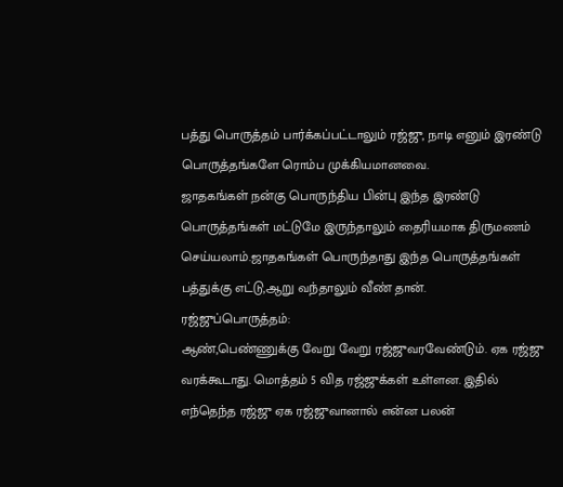பத்து பொருத்தம் பார்க்கப்பட்டாலும் ரஜ்ஜு, நாடி எனும் இரண்டு பொருத்தங்களே ரொம்ப முக்கியமானவை.
ஜாதகங்கள் நன்கு பொருந்திய பின்பு இந்த இரண்டு பொருத்தங்கள் மட்டுமே இருந்தாலும் தைரியமாக திருமணம் செய்யலாம்.ஜாதகங்கள் பொருந்தாது இந்த பொருத்தங்கள் பத்துக்கு எட்டு,ஆறு வந்தாலும் வீண் தான்.
ரஜ்ஜுப்பொருத்தம்:
ஆண்,பெண்ணுக்கு வேறு வேறு ரஜ்ஜுவரவேண்டும். ஏக ரஜ்ஜு வரக்கூடாது. மொத்தம் 5 வித ரஜ்ஜுக்கள் உள்ளன. இதில் எந்தெந்த ரஜ்ஜு ஏக ரஜ்ஜுவானால் என்ன பலன்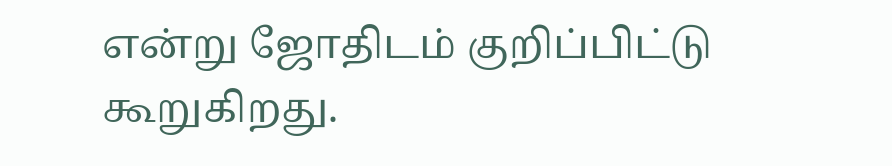என்று ஜோதிடம் குறிப்பிட்டு கூறுகிறது.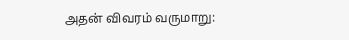அதன் விவரம் வருமாறு: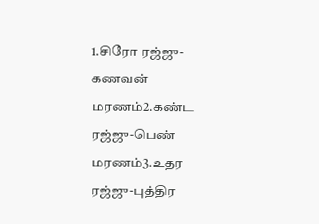1.சிரோ ரஜ்ஜு-கணவன் மரணம்2.கண்ட ரஜ்ஜு-பெண் மரணம்3.உதர ரஜ்ஜு-புத்திர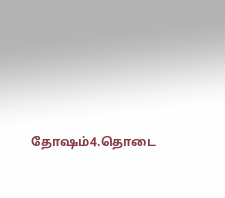தோஷம்4.தொடை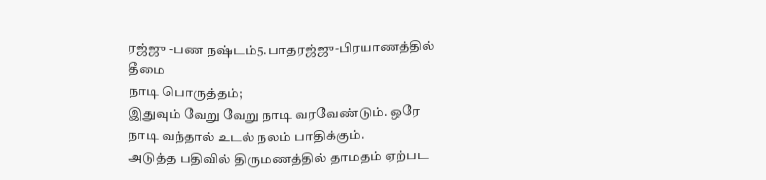ரஜ்ஜு -பண நஷ்டம்5.பாதரஜ்ஜு-பிரயாணத்தில் தீமை
நாடி பொருத்தம்;
இதுவும் வேறு வேறு நாடி வரவேண்டும். ஒரே நாடி வந்தால் உடல் நலம் பாதிக்கும்.
அடுத்த பதிவில் திருமணத்தில் தாமதம் ஏற்பட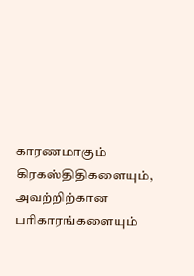காரணமாகும் கிரகஸ்திதிகளையும், அவற்றிற்கான பரிகாரங்களையும்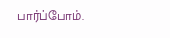பார்ப்போம்.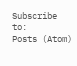Subscribe to:
Posts (Atom)